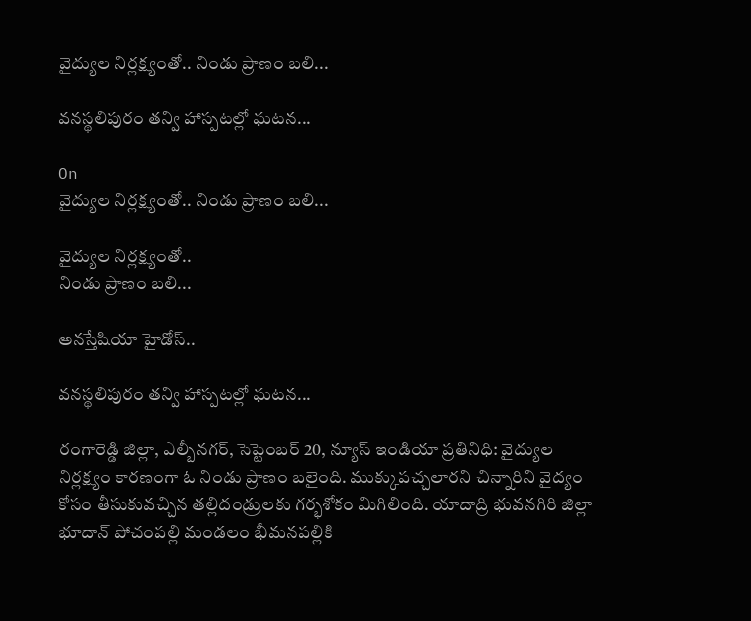వైద్యుల నిర్లక్ష్యంతో.. నిండు ప్రాణం బలి...

వనస్థలిపురం తన్వి హాస్పటల్లో ఘటన...

On
వైద్యుల నిర్లక్ష్యంతో.. నిండు ప్రాణం బలి...

వైద్యుల నిర్లక్ష్యంతో..
నిండు ప్రాణం బలి...

అనస్తేషియా హైడోస్..

వనస్థలిపురం తన్వి హాస్పటల్లో ఘటన...

రంగారెడ్డి జిల్లా, ఎల్బీనగర్, సెప్టెంబర్ 20, న్యూస్ ఇండియా ప్రతినిధి: వైద్యుల నిర్లక్ష్యం కారణంగా ఓ నిండు ప్రాణం బలైంది. ముక్కుపచ్చలారని చిన్నారిని వైద్యం కోసం తీసుకువచ్చిన తల్లిదండ్రులకు గర్భశోకం మిగిలింది. యాదాద్రి భువనగిరి జిల్లా భూదాన్ పోచంపల్లి మండలం భీమనపల్లికి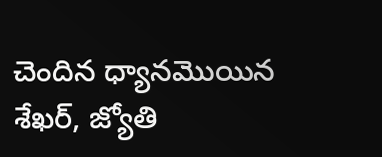చెందిన ధ్యానమొయిన శేఖర్, జ్యోతి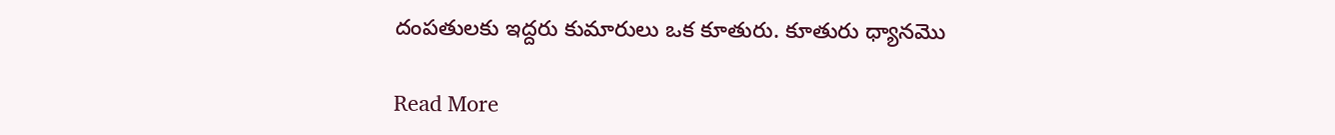దంపతులకు ఇద్దరు కుమారులు ఒక కూతురు. కూతురు ధ్యానమొ

Read More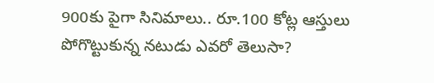900కు పైగా సినిమాలు.. రూ.100 కోట్ల ఆస్తులు పోగొట్టుకున్న నటుడు ఎవరో తెలుసా?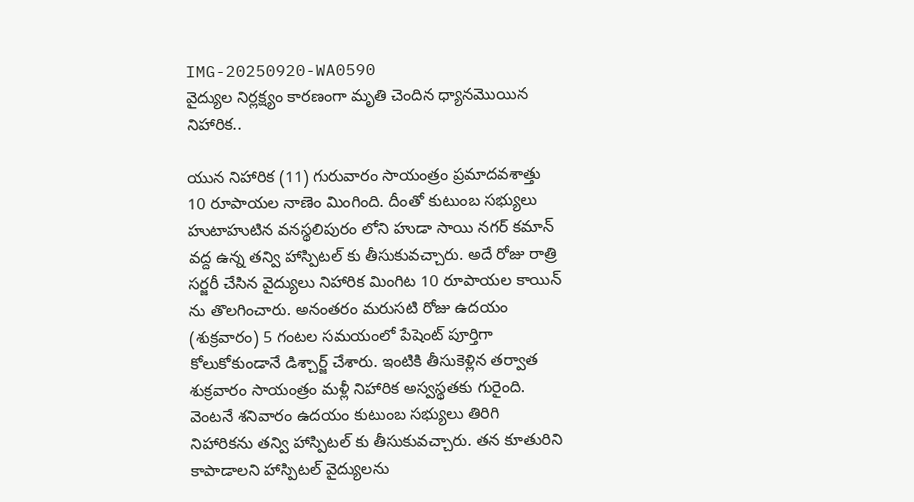IMG-20250920-WA0590
వైద్యుల నిర్లక్ష్యం కారణంగా మృతి చెందిన ధ్యానమొయిన నిహారిక..

యున నిహారిక (11) గురువారం సాయంత్రం ప్రమాదవశాత్తు 10 రూపాయల నాణెం మింగింది. దీంతో కుటుంబ సభ్యులు హుటాహుటిన వనస్థలిపురం లోని హుడా సాయి నగర్ కమాన్ వద్ద ఉన్న తన్వి హాస్పిటల్ కు తీసుకువచ్చారు. అదే రోజు రాత్రి సర్జరీ చేసిన వైద్యులు నిహారిక మింగిట 10 రూపాయల కాయిన్ ను తొలగించారు. అనంతరం మరుసటి రోజు ఉదయం (శుక్రవారం) 5 గంటల సమయంలో పేషెంట్ పూర్తిగా కోలుకోకుండానే డిశ్చార్జ్ చేశారు. ఇంటికి తీసుకెళ్లిన తర్వాత శుక్రవారం సాయంత్రం మళ్లీ నిహారిక అస్వస్థతకు గురైంది. వెంటనే శనివారం ఉదయం కుటుంబ సభ్యులు తిరిగి నిహారికను తన్వి హాస్పిటల్ కు తీసుకువచ్చారు. తన కూతురిని కాపాడాలని హాస్పిటల్ వైద్యులను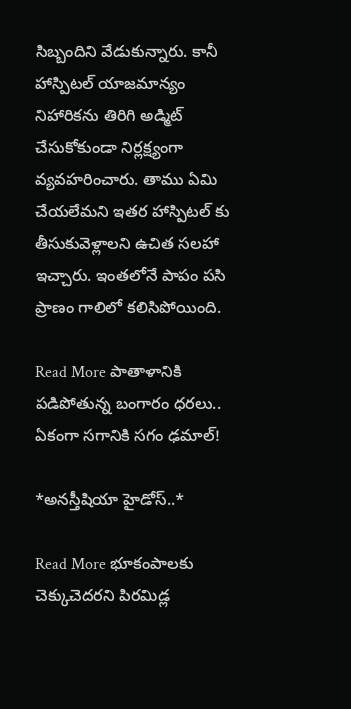సిబ్బందిని వేడుకున్నారు. కానీ హాస్పిటల్ యాజమాన్యం  నిహారికను తిరిగి అడ్మిట్ చేసుకోకుండా నిర్లక్ష్యంగా వ్యవహరించారు. తాము ఏమి చేయలేమని ఇతర హాస్పిటల్ కు తీసుకువెళ్లాలని ఉచిత సలహా ఇచ్చారు. ఇంతలోనే పాపం పసి ప్రాణం గాలిలో కలిసిపోయింది.

Read More పాతాళానికి పడిపోతున్న బంగారం ధరలు.. ఏకంగా సగానికి సగం ఢమాల్!

*అనస్తీషియా హైడోస్..*

Read More భూకంపాలకు చెక్కుచెదరని పిరమిడ్ల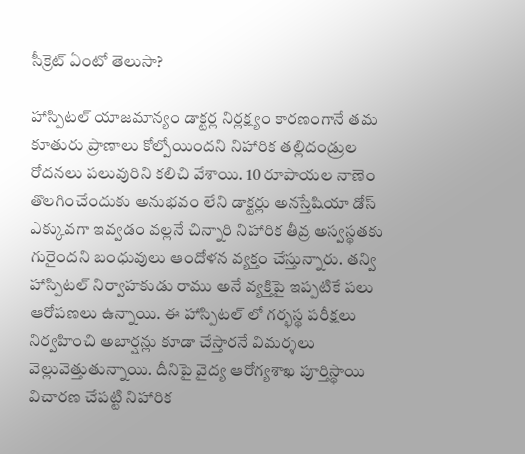సీక్రెట్‌ ఏంటో తెలుసా?

హాస్పిటల్ యాజమాన్యం డాక్టర్ల నిర్లక్ష్యం కారణంగానే తమ కూతురు ప్రాణాలు కోల్పోయిందని నిహారిక తల్లిదండ్రుల రోదనలు పలువురిని కలిచి వేశాయి. 10 రూపాయల నాణెం తొలగించేందుకు అనుభవం లేని డాక్టర్లు అనస్తేషియా డోస్ ఎక్కువగా ఇవ్వడం వల్లనే చిన్నారి నిహారిక తీవ్ర అస్వస్థతకు గురైందని బంధువులు ఆందోళన వ్యక్తం చేస్తున్నారు. తన్వి హాస్పిటల్ నిర్వాహకుడు రాము అనే వ్యక్తిపై ఇప్పటికే పలు ఆరోపణలు ఉన్నాయి. ఈ హాస్పిటల్ లో గర్భస్థ పరీక్షలు నిర్వహించి అబార్షన్లు కూడా చేస్తారనే విమర్శలు వెల్లువెత్తుతున్నాయి. దీనిపై వైద్య ఆరోగ్యశాఖ పూర్తిస్థాయి విచారణ చేపట్టి నిహారిక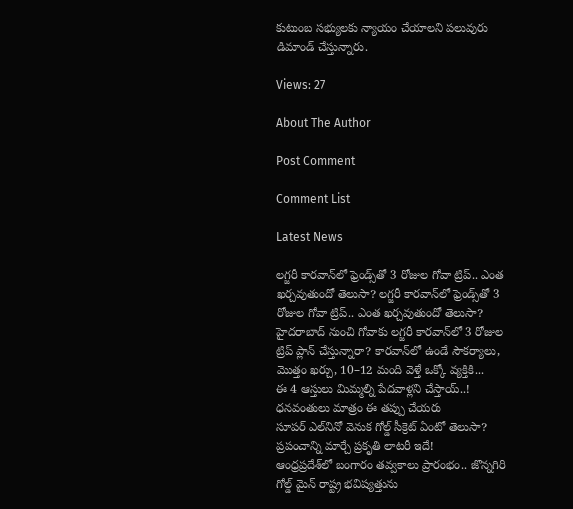కుటుంబ సభ్యులకు న్యాయం చేయాలని పలువురు డిమాండ్ చేస్తున్నారు.

Views: 27

About The Author

Post Comment

Comment List

Latest News

లగ్జరీ కారవాన్‌లో ఫ్రెండ్స్‌తో 3 రోజుల గోవా ట్రిప్.. ఎంత ఖర్చవుతుందో తెలుసా? లగ్జరీ కారవాన్‌లో ఫ్రెండ్స్‌తో 3 రోజుల గోవా ట్రిప్.. ఎంత ఖర్చవుతుందో తెలుసా?
హైదరాబాద్ నుంచి గోవాకు లగ్జరీ కారవాన్‌లో 3 రోజుల ట్రిప్ ప్లాన్ చేస్తున్నారా? కారవాన్‌లో ఉండే సౌకర్యాలు, మొత్తం ఖర్చు, 10–12 మంది వెళ్తే ఒక్కో వ్యక్తికి...
ఈ 4 ఆస్తులు మిమ్మల్ని పేదవాళ్లని చేస్తాయ్..! ధనవంతులు మాత్రం ఈ తప్పు చేయరు
సూపర్ ఎల్‌నినో వెనుక గోల్డ్ సీక్రెట్ ఏంటో తెలుసా? ప్రపంచాన్ని మార్చే ప్రకృతి లాటరీ ఇదే!
ఆంధ్రప్రదేశ్‌లో బంగారం తవ్వకాలు ప్రారంభం.. జొన్నగిరి గోల్డ్ మైన్ రాష్ట్ర భవిష్యత్తును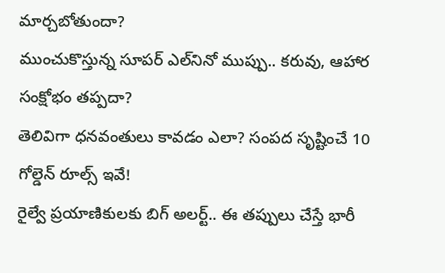మార్చబోతుందా?
ముంచుకొస్తున్న సూపర్ ఎల్‌నినో ముప్పు.. కరువు, ఆహార సంక్షోభం తప్పదా?
తెలివిగా ధనవంతులు కావడం ఎలా? సంపద సృష్టించే 10 గోల్డెన్ రూల్స్ ఇవే!
రైల్వే ప్రయాణికులకు బిగ్ అలర్ట్.. ఈ తప్పులు చేస్తే భారీ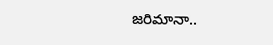జరిమానా..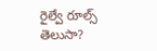రైల్వే రూల్స్ తెలుసా?